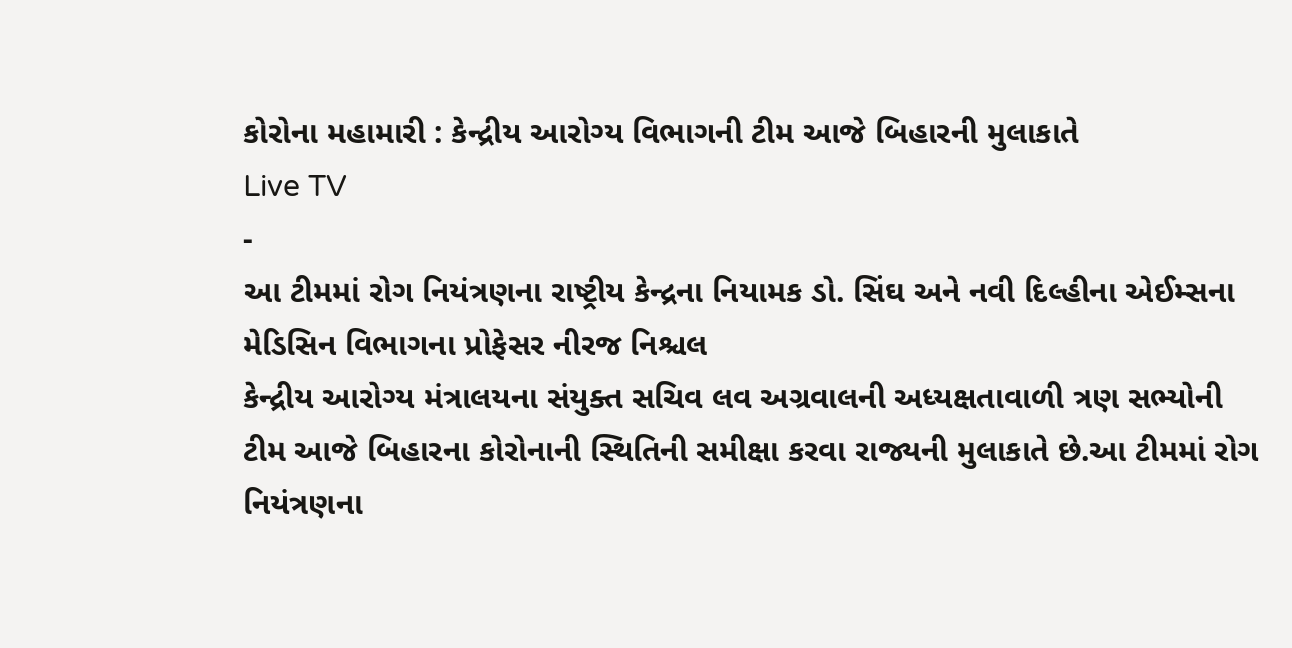કોરોના મહામારી : કેન્દ્રીય આરોગ્ય વિભાગની ટીમ આજે બિહારની મુલાકાતે
Live TV
-
આ ટીમમાં રોગ નિયંત્રણના રાષ્ટ્રીય કેન્દ્રના નિયામક ડો. સિંઘ અને નવી દિલ્હીના એઈમ્સના મેડિસિન વિભાગના પ્રોફેસર નીરજ નિશ્ચલ
કેન્દ્રીય આરોગ્ય મંત્રાલયના સંયુક્ત સચિવ લવ અગ્રવાલની અધ્યક્ષતાવાળી ત્રણ સભ્યોની ટીમ આજે બિહારના કોરોનાની સ્થિતિની સમીક્ષા કરવા રાજ્યની મુલાકાતે છે.આ ટીમમાં રોગ નિયંત્રણના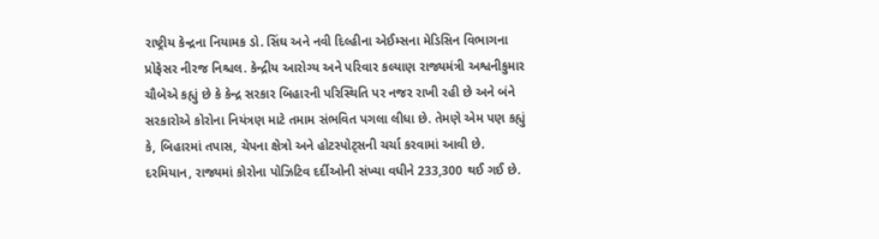રાષ્ટ્રીય કેન્દ્રના નિયામક ડો. સિંઘ અને નવી દિલ્હીના એઈમ્સના મેડિસિન વિભાગના પ્રોફેસર નીરજ નિશ્ચલ. કેન્દ્રીય આરોગ્ય અને પરિવાર કલ્યાણ રાજ્યમંત્રી અશ્વનીકુમાર ચૌબેએ કહ્યું છે કે કેન્દ્ર સરકાર બિહારની પરિસ્થિતિ પર નજર રાખી રહી છે અને બંને સરકારોએ કોરોના નિયંત્રણ માટે તમામ સંભવિત પગલા લીધા છે. તેમણે એમ પણ કહ્યું કે, બિહારમાં તપાસ, ચેપના ક્ષેત્રો અને હોટસ્પોટ્સની ચર્ચા કરવામાં આવી છે.
દરમિયાન, રાજ્યમાં કોરોના પોઝિટિવ દર્દીઓની સંખ્યા વધીને 233,300 થઈ ગઈ છે.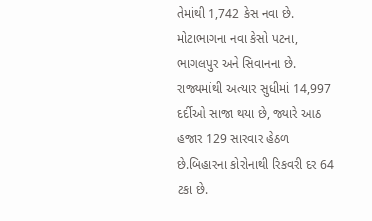તેમાંથી 1,742 કેસ નવા છે. મોટાભાગના નવા કેસો પટના, ભાગલપુર અને સિવાનના છે. રાજ્યમાંથી અત્યાર સુધીમાં 14,997 દર્દીઓ સાજા થયા છે, જ્યારે આઠ હજાર 129 સારવાર હેઠળ છે.બિહારના કોરોનાથી રિકવરી દર 64 ટકા છે.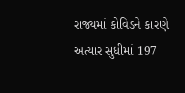રાજ્યમાં કોવિડને કારણે અત્યાર સુધીમાં 197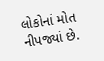લોકોનાં મોત નીપજ્યાં છે.